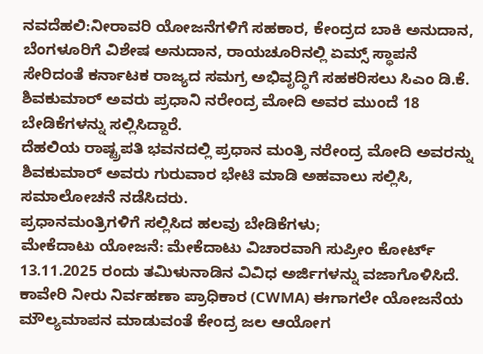ನವದೆಹಲಿ:ನೀರಾವರಿ ಯೋಜನೆಗಳಿಗೆ ಸಹಕಾರ, ಕೇಂದ್ರದ ಬಾಕಿ ಅನುದಾನ, ಬೆಂಗಳೂರಿಗೆ ವಿಶೇಷ ಅನುದಾನ, ರಾಯಚೂರಿನಲ್ಲಿ ಏಮ್ಸ್ ಸ್ಥಾಪನೆ ಸೇರಿದಂತೆ ಕರ್ನಾಟಕ ರಾಜ್ಯದ ಸಮಗ್ರ ಅಭಿವೃದ್ಧಿಗೆ ಸಹಕರಿಸಲು ಸಿಎಂ ಡಿ.ಕೆ. ಶಿವಕುಮಾರ್ ಅವರು ಪ್ರಧಾನಿ ನರೇಂದ್ರ ಮೋದಿ ಅವರ ಮುಂದೆ 18 ಬೇಡಿಕೆಗಳನ್ನು ಸಲ್ಲಿಸಿದ್ದಾರೆ.
ದೆಹಲಿಯ ರಾಷ್ಟ್ರಪತಿ ಭವನದಲ್ಲಿ ಪ್ರಧಾನ ಮಂತ್ರಿ ನರೇಂದ್ರ ಮೋದಿ ಅವರನ್ನು ಶಿವಕುಮಾರ್ ಅವರು ಗುರುವಾರ ಭೇಟಿ ಮಾಡಿ ಅಹವಾಲು ಸಲ್ಲಿಸಿ, ಸಮಾಲೋಚನೆ ನಡೆಸಿದರು.
ಪ್ರಧಾನಮಂತ್ರಿಗಳಿಗೆ ಸಲ್ಲಿಸಿದ ಹಲವು ಬೇಡಿಕೆಗಳು;
ಮೇಕೆದಾಟು ಯೋಜನೆ: ಮೇಕೆದಾಟು ವಿಚಾರವಾಗಿ ಸುಪ್ರೀಂ ಕೋರ್ಟ್ 13.11.2025 ರಂದು ತಮಿಳುನಾಡಿನ ವಿವಿಧ ಅರ್ಜಿಗಳನ್ನು ವಜಾಗೊಳಿಸಿದೆ. ಕಾವೇರಿ ನೀರು ನಿರ್ವಹಣಾ ಪ್ರಾಧಿಕಾರ (CWMA) ಈಗಾಗಲೇ ಯೋಜನೆಯ ಮೌಲ್ಯಮಾಪನ ಮಾಡುವಂತೆ ಕೇಂದ್ರ ಜಲ ಆಯೋಗ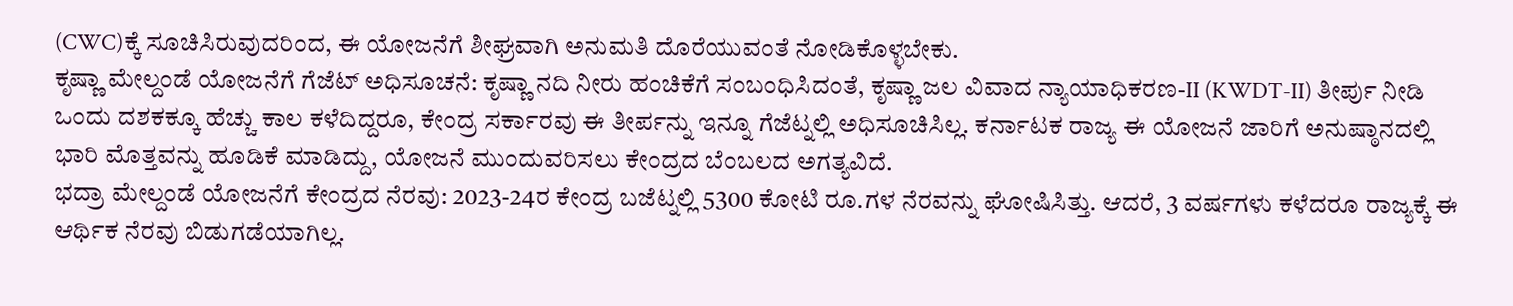(CWC)ಕ್ಕೆ ಸೂಚಿಸಿರುವುದರಿಂದ, ಈ ಯೋಜನೆಗೆ ಶೀಘ್ರವಾಗಿ ಅನುಮತಿ ದೊರೆಯುವಂತೆ ನೋಡಿಕೊಳ್ಳಬೇಕು.
ಕೃಷ್ಣಾ ಮೇಲ್ದಂಡೆ ಯೋಜನೆಗೆ ಗೆಜೆಟ್ ಅಧಿಸೂಚನೆ: ಕೃಷ್ಣಾ ನದಿ ನೀರು ಹಂಚಿಕೆಗೆ ಸಂಬಂಧಿಸಿದಂತೆ, ಕೃಷ್ಣಾ ಜಲ ವಿವಾದ ನ್ಯಾಯಾಧಿಕರಣ-II (KWDT-II) ತೀರ್ಪು ನೀಡಿ ಒಂದು ದಶಕಕ್ಕೂ ಹೆಚ್ಚು ಕಾಲ ಕಳೆದಿದ್ದರೂ, ಕೇಂದ್ರ ಸರ್ಕಾರವು ಈ ತೀರ್ಪನ್ನು ಇನ್ನೂ ಗೆಜೆಟ್ನಲ್ಲಿ ಅಧಿಸೂಚಿಸಿಲ್ಲ. ಕರ್ನಾಟಕ ರಾಜ್ಯ ಈ ಯೋಜನೆ ಜಾರಿಗೆ ಅನುಷ್ಠಾನದಲ್ಲಿ ಭಾರಿ ಮೊತ್ತವನ್ನು ಹೂಡಿಕೆ ಮಾಡಿದ್ದು, ಯೋಜನೆ ಮುಂದುವರಿಸಲು ಕೇಂದ್ರದ ಬೆಂಬಲದ ಅಗತ್ಯವಿದೆ.
ಭದ್ರಾ ಮೇಲ್ದಂಡೆ ಯೋಜನೆಗೆ ಕೇಂದ್ರದ ನೆರವು: 2023-24ರ ಕೇಂದ್ರ ಬಜೆಟ್ನಲ್ಲಿ 5300 ಕೋಟಿ ರೂ.ಗಳ ನೆರವನ್ನು ಘೋಷಿಸಿತ್ತು. ಆದರೆ, 3 ವರ್ಷಗಳು ಕಳೆದರೂ ರಾಜ್ಯಕ್ಕೆ ಈ ಆರ್ಥಿಕ ನೆರವು ಬಿಡುಗಡೆಯಾಗಿಲ್ಲ.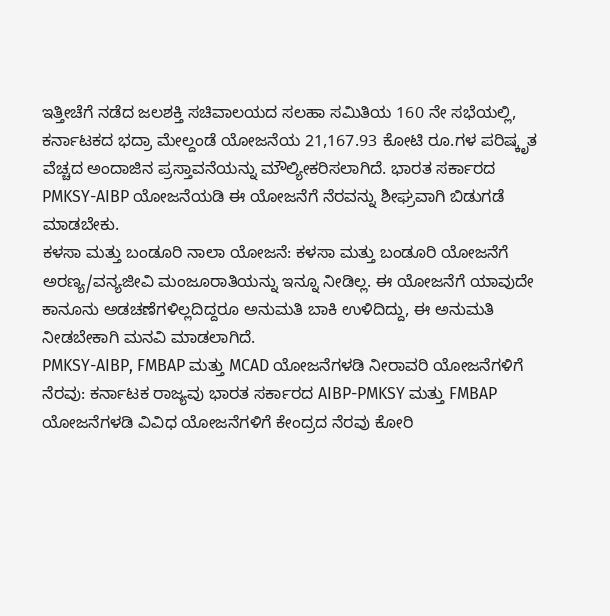ಇತ್ತೀಚೆಗೆ ನಡೆದ ಜಲಶಕ್ತಿ ಸಚಿವಾಲಯದ ಸಲಹಾ ಸಮಿತಿಯ 160 ನೇ ಸಭೆಯಲ್ಲಿ, ಕರ್ನಾಟಕದ ಭದ್ರಾ ಮೇಲ್ದಂಡೆ ಯೋಜನೆಯ 21,167.93 ಕೋಟಿ ರೂ.ಗಳ ಪರಿಷ್ಕೃತ ವೆಚ್ಚದ ಅಂದಾಜಿನ ಪ್ರಸ್ತಾವನೆಯನ್ನು ಮೌಲ್ಯೀಕರಿಸಲಾಗಿದೆ. ಭಾರತ ಸರ್ಕಾರದ PMKSY-AIBP ಯೋಜನೆಯಡಿ ಈ ಯೋಜನೆಗೆ ನೆರವನ್ನು ಶೀಘ್ರವಾಗಿ ಬಿಡುಗಡೆ ಮಾಡಬೇಕು.
ಕಳಸಾ ಮತ್ತು ಬಂಡೂರಿ ನಾಲಾ ಯೋಜನೆ: ಕಳಸಾ ಮತ್ತು ಬಂಡೂರಿ ಯೋಜನೆಗೆ ಅರಣ್ಯ/ವನ್ಯಜೀವಿ ಮಂಜೂರಾತಿಯನ್ನು ಇನ್ನೂ ನೀಡಿಲ್ಲ. ಈ ಯೋಜನೆಗೆ ಯಾವುದೇ ಕಾನೂನು ಅಡಚಣೆಗಳಿಲ್ಲದಿದ್ದರೂ ಅನುಮತಿ ಬಾಕಿ ಉಳಿದಿದ್ದು, ಈ ಅನುಮತಿ ನೀಡಬೇಕಾಗಿ ಮನವಿ ಮಾಡಲಾಗಿದೆ.
PMKSY-AIBP, FMBAP ಮತ್ತು MCAD ಯೋಜನೆಗಳಡಿ ನೀರಾವರಿ ಯೋಜನೆಗಳಿಗೆ ನೆರವು: ಕರ್ನಾಟಕ ರಾಜ್ಯವು ಭಾರತ ಸರ್ಕಾರದ AIBP-PMKSY ಮತ್ತು FMBAP ಯೋಜನೆಗಳಡಿ ವಿವಿಧ ಯೋಜನೆಗಳಿಗೆ ಕೇಂದ್ರದ ನೆರವು ಕೋರಿ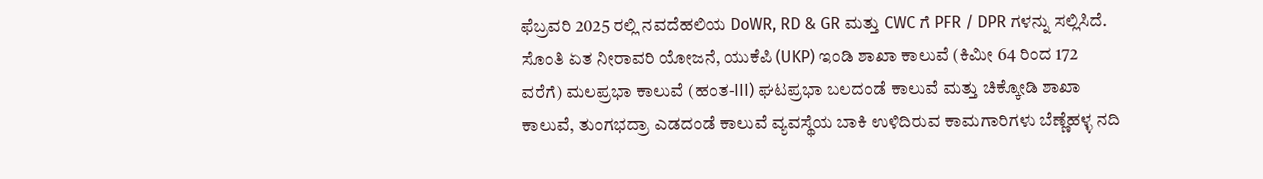ಫೆಬ್ರವರಿ 2025 ರಲ್ಲಿ ನವದೆಹಲಿಯ DoWR, RD & GR ಮತ್ತು CWC ಗೆ PFR / DPR ಗಳನ್ನು ಸಲ್ಲಿಸಿದೆ. ಸೊಂತಿ ಏತ ನೀರಾವರಿ ಯೋಜನೆ, ಯುಕೆಪಿ (UKP) ಇಂಡಿ ಶಾಖಾ ಕಾಲುವೆ (ಕಿಮೀ 64 ರಿಂದ 172 ವರೆಗೆ) ಮಲಪ್ರಭಾ ಕಾಲುವೆ (ಹಂತ-III) ಘಟಪ್ರಭಾ ಬಲದಂಡೆ ಕಾಲುವೆ ಮತ್ತು ಚಿಕ್ಕೋಡಿ ಶಾಖಾ ಕಾಲುವೆ, ತುಂಗಭದ್ರಾ ಎಡದಂಡೆ ಕಾಲುವೆ ವ್ಯವಸ್ಥೆಯ ಬಾಕಿ ಉಳಿದಿರುವ ಕಾಮಗಾರಿಗಳು ಬೆಣ್ಣೆಹಳ್ಳ ನದಿ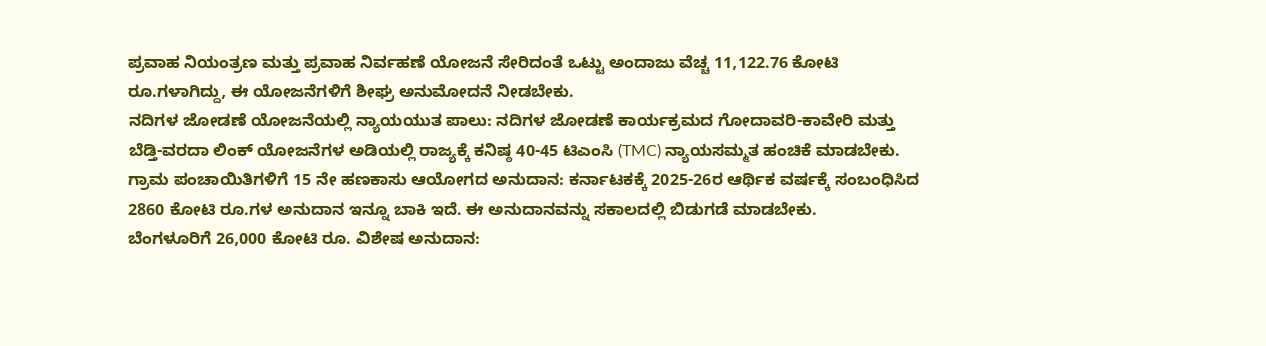ಪ್ರವಾಹ ನಿಯಂತ್ರಣ ಮತ್ತು ಪ್ರವಾಹ ನಿರ್ವಹಣೆ ಯೋಜನೆ ಸೇರಿದಂತೆ ಒಟ್ಟು ಅಂದಾಜು ವೆಚ್ಚ 11,122.76 ಕೋಟಿ ರೂ.ಗಳಾಗಿದ್ದು, ಈ ಯೋಜನೆಗಳಿಗೆ ಶೀಘ್ರ ಅನುಮೋದನೆ ನೀಡಬೇಕು.
ನದಿಗಳ ಜೋಡಣೆ ಯೋಜನೆಯಲ್ಲಿ ನ್ಯಾಯಯುತ ಪಾಲು: ನದಿಗಳ ಜೋಡಣೆ ಕಾರ್ಯಕ್ರಮದ ಗೋದಾವರಿ-ಕಾವೇರಿ ಮತ್ತು ಬೆಡ್ತಿ-ವರದಾ ಲಿಂಕ್ ಯೋಜನೆಗಳ ಅಡಿಯಲ್ಲಿ ರಾಜ್ಯಕ್ಕೆ ಕನಿಷ್ಠ 40-45 ಟಿಎಂಸಿ (TMC) ನ್ಯಾಯಸಮ್ಮತ ಹಂಚಿಕೆ ಮಾಡಬೇಕು.
ಗ್ರಾಮ ಪಂಚಾಯಿತಿಗಳಿಗೆ 15 ನೇ ಹಣಕಾಸು ಆಯೋಗದ ಅನುದಾನ: ಕರ್ನಾಟಕಕ್ಕೆ 2025-26ರ ಆರ್ಥಿಕ ವರ್ಷಕ್ಕೆ ಸಂಬಂಧಿಸಿದ 2860 ಕೋಟಿ ರೂ.ಗಳ ಅನುದಾನ ಇನ್ನೂ ಬಾಕಿ ಇದೆ. ಈ ಅನುದಾನವನ್ನು ಸಕಾಲದಲ್ಲಿ ಬಿಡುಗಡೆ ಮಾಡಬೇಕು.
ಬೆಂಗಳೂರಿಗೆ 26,000 ಕೋಟಿ ರೂ. ವಿಶೇಷ ಅನುದಾನ: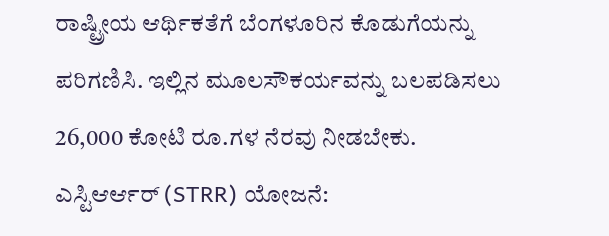ರಾಷ್ಟ್ರೀಯ ಆರ್ಥಿಕತೆಗೆ ಬೆಂಗಳೂರಿನ ಕೊಡುಗೆಯನ್ನು ಪರಿಗಣಿಸಿ. ಇಲ್ಲಿನ ಮೂಲಸೌಕರ್ಯವನ್ನು ಬಲಪಡಿಸಲು 26,000 ಕೋಟಿ ರೂ.ಗಳ ನೆರವು ನೀಡಬೇಕು.
ಎಸ್ಟಿಆರ್ಆರ್ (STRR) ಯೋಜನೆ: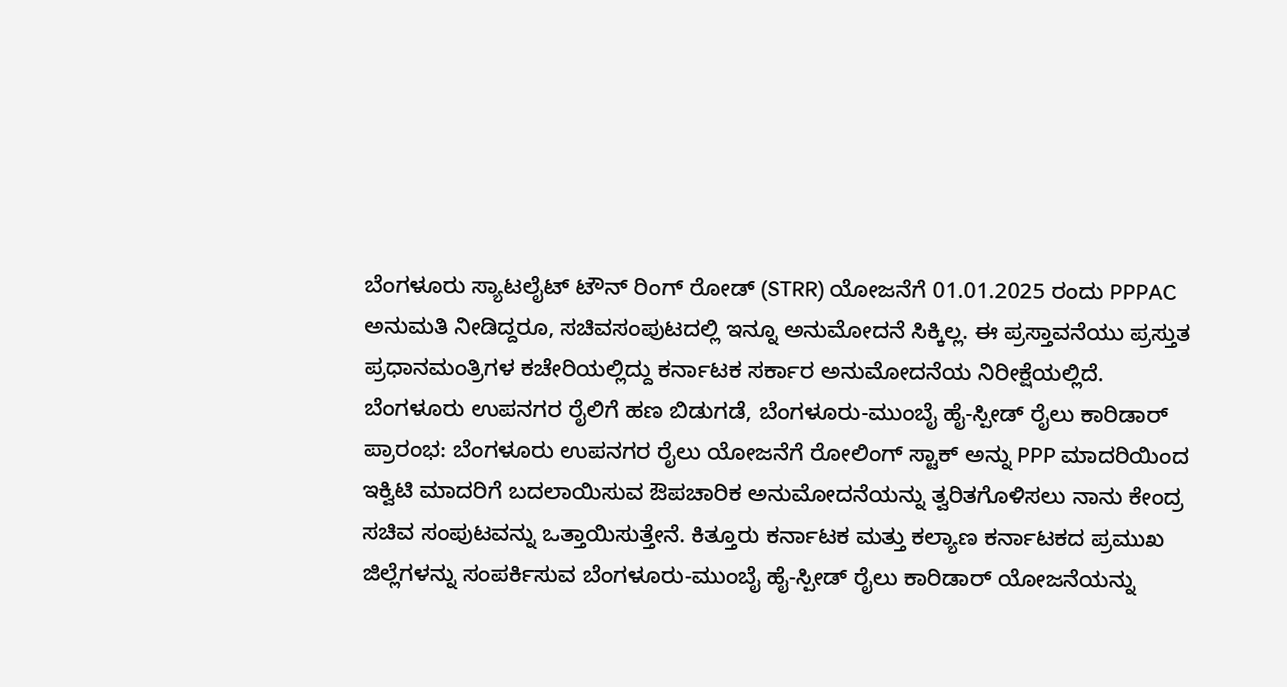ಬೆಂಗಳೂರು ಸ್ಯಾಟಲೈಟ್ ಟೌನ್ ರಿಂಗ್ ರೋಡ್ (STRR) ಯೋಜನೆಗೆ 01.01.2025 ರಂದು PPPAC ಅನುಮತಿ ನೀಡಿದ್ದರೂ, ಸಚಿವಸಂಪುಟದಲ್ಲಿ ಇನ್ನೂ ಅನುಮೋದನೆ ಸಿಕ್ಕಿಲ್ಲ. ಈ ಪ್ರಸ್ತಾವನೆಯು ಪ್ರಸ್ತುತ ಪ್ರಧಾನಮಂತ್ರಿಗಳ ಕಚೇರಿಯಲ್ಲಿದ್ದು ಕರ್ನಾಟಕ ಸರ್ಕಾರ ಅನುಮೋದನೆಯ ನಿರೀಕ್ಷೆಯಲ್ಲಿದೆ.
ಬೆಂಗಳೂರು ಉಪನಗರ ರೈಲಿಗೆ ಹಣ ಬಿಡುಗಡೆ, ಬೆಂಗಳೂರು-ಮುಂಬೈ ಹೈ-ಸ್ಪೀಡ್ ರೈಲು ಕಾರಿಡಾರ್ ಪ್ರಾರಂಭ: ಬೆಂಗಳೂರು ಉಪನಗರ ರೈಲು ಯೋಜನೆಗೆ ರೋಲಿಂಗ್ ಸ್ಟಾಕ್ ಅನ್ನು PPP ಮಾದರಿಯಿಂದ ಇಕ್ವಿಟಿ ಮಾದರಿಗೆ ಬದಲಾಯಿಸುವ ಔಪಚಾರಿಕ ಅನುಮೋದನೆಯನ್ನು ತ್ವರಿತಗೊಳಿಸಲು ನಾನು ಕೇಂದ್ರ ಸಚಿವ ಸಂಪುಟವನ್ನು ಒತ್ತಾಯಿಸುತ್ತೇನೆ. ಕಿತ್ತೂರು ಕರ್ನಾಟಕ ಮತ್ತು ಕಲ್ಯಾಣ ಕರ್ನಾಟಕದ ಪ್ರಮುಖ ಜಿಲ್ಲೆಗಳನ್ನು ಸಂಪರ್ಕಿಸುವ ಬೆಂಗಳೂರು-ಮುಂಬೈ ಹೈ-ಸ್ಪೀಡ್ ರೈಲು ಕಾರಿಡಾರ್ ಯೋಜನೆಯನ್ನು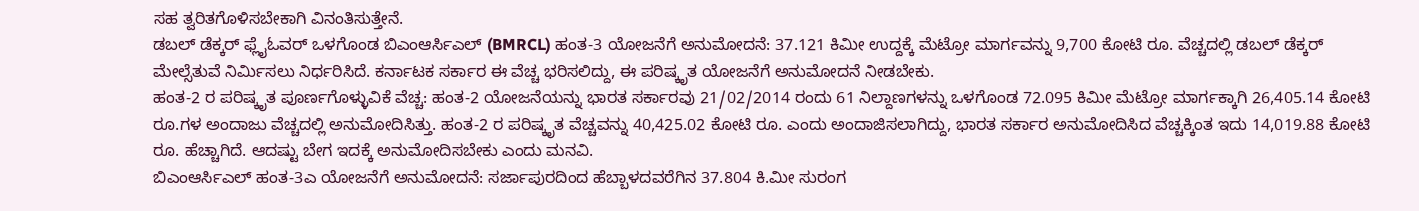ಸಹ ತ್ವರಿತಗೊಳಿಸಬೇಕಾಗಿ ವಿನಂತಿಸುತ್ತೇನೆ.
ಡಬಲ್ ಡೆಕ್ಕರ್ ಫ್ಲೈಓವರ್ ಒಳಗೊಂಡ ಬಿಎಂಆರ್ಸಿಎಲ್ (BMRCL) ಹಂತ-3 ಯೋಜನೆಗೆ ಅನುಮೋದನೆ: 37.121 ಕಿಮೀ ಉದ್ದಕ್ಕೆ ಮೆಟ್ರೋ ಮಾರ್ಗವನ್ನು 9,700 ಕೋಟಿ ರೂ. ವೆಚ್ಚದಲ್ಲಿ ಡಬಲ್ ಡೆಕ್ಕರ್ ಮೇಲ್ಸೆತುವೆ ನಿರ್ಮಿಸಲು ನಿರ್ಧರಿಸಿದೆ. ಕರ್ನಾಟಕ ಸರ್ಕಾರ ಈ ವೆಚ್ಚ ಭರಿಸಲಿದ್ದು, ಈ ಪರಿಷ್ಕೃತ ಯೋಜನೆಗೆ ಅನುಮೋದನೆ ನೀಡಬೇಕು.
ಹಂತ-2 ರ ಪರಿಷ್ಕೃತ ಪೂರ್ಣಗೊಳ್ಳುವಿಕೆ ವೆಚ್ಚ: ಹಂತ-2 ಯೋಜನೆಯನ್ನು ಭಾರತ ಸರ್ಕಾರವು 21/02/2014 ರಂದು 61 ನಿಲ್ದಾಣಗಳನ್ನು ಒಳಗೊಂಡ 72.095 ಕಿಮೀ ಮೆಟ್ರೋ ಮಾರ್ಗಕ್ಕಾಗಿ 26,405.14 ಕೋಟಿ ರೂ.ಗಳ ಅಂದಾಜು ವೆಚ್ಚದಲ್ಲಿ ಅನುಮೋದಿಸಿತ್ತು. ಹಂತ-2 ರ ಪರಿಷ್ಕೃತ ವೆಚ್ಚವನ್ನು 40,425.02 ಕೋಟಿ ರೂ. ಎಂದು ಅಂದಾಜಿಸಲಾಗಿದ್ದು, ಭಾರತ ಸರ್ಕಾರ ಅನುಮೋದಿಸಿದ ವೆಚ್ಚಕ್ಕಿಂತ ಇದು 14,019.88 ಕೋಟಿ ರೂ. ಹೆಚ್ಚಾಗಿದೆ. ಆದಷ್ಟು ಬೇಗ ಇದಕ್ಕೆ ಅನುಮೋದಿಸಬೇಕು ಎಂದು ಮನವಿ.
ಬಿಎಂಆರ್ಸಿಎಲ್ ಹಂತ-3ಎ ಯೋಜನೆಗೆ ಅನುಮೋದನೆ: ಸರ್ಜಾಪುರದಿಂದ ಹೆಬ್ಬಾಳದವರೆಗಿನ 37.804 ಕಿ.ಮೀ ಸುರಂಗ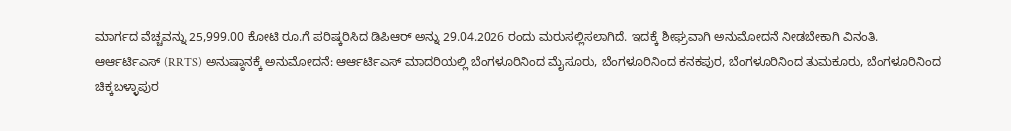ಮಾರ್ಗದ ವೆಚ್ಚವನ್ನು 25,999.00 ಕೋಟಿ ರೂ.ಗೆ ಪರಿಷ್ಕರಿಸಿದ ಡಿಪಿಆರ್ ಅನ್ನು 29.04.2026 ರಂದು ಮರುಸಲ್ಲಿಸಲಾಗಿದೆ. ಇದಕ್ಕೆ ಶೀಘ್ರವಾಗಿ ಅನುಮೋದನೆ ನೀಡಬೇಕಾಗಿ ವಿನಂತಿ.
ಆರ್ಆರ್ಟಿಎಸ್ (RRTS) ಅನುಷ್ಠಾನಕ್ಕೆ ಅನುಮೋದನೆ: ಆರ್ಆರ್ಟಿಎಸ್ ಮಾದರಿಯಲ್ಲಿ ಬೆಂಗಳೂರಿನಿಂದ ಮೈಸೂರು, ಬೆಂಗಳೂರಿನಿಂದ ಕನಕಪುರ, ಬೆಂಗಳೂರಿನಿಂದ ತುಮಕೂರು, ಬೆಂಗಳೂರಿನಿಂದ ಚಿಕ್ಕಬಳ್ಳಾಪುರ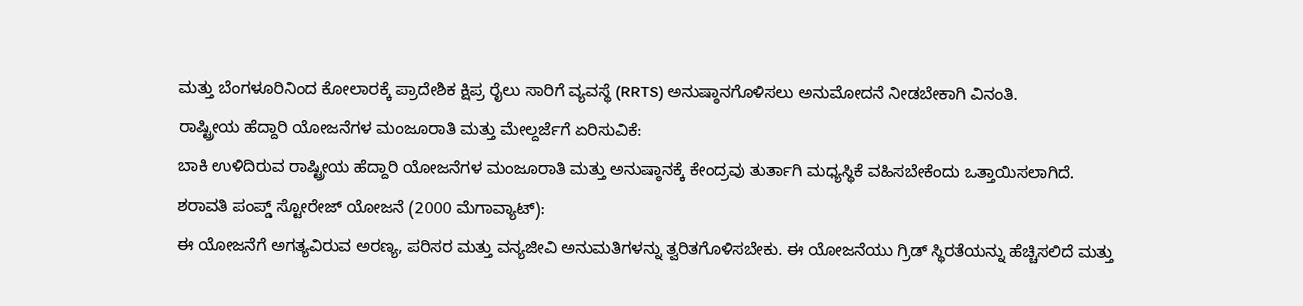ಮತ್ತು ಬೆಂಗಳೂರಿನಿಂದ ಕೋಲಾರಕ್ಕೆ ಪ್ರಾದೇಶಿಕ ಕ್ಷಿಪ್ರ ರೈಲು ಸಾರಿಗೆ ವ್ಯವಸ್ಥೆ (RRTS) ಅನುಷ್ಠಾನಗೊಳಿಸಲು ಅನುಮೋದನೆ ನೀಡಬೇಕಾಗಿ ವಿನಂತಿ.
ರಾಷ್ಟ್ರೀಯ ಹೆದ್ದಾರಿ ಯೋಜನೆಗಳ ಮಂಜೂರಾತಿ ಮತ್ತು ಮೇಲ್ದರ್ಜೆಗೆ ಏರಿಸುವಿಕೆ:
ಬಾಕಿ ಉಳಿದಿರುವ ರಾಷ್ಟ್ರೀಯ ಹೆದ್ದಾರಿ ಯೋಜನೆಗಳ ಮಂಜೂರಾತಿ ಮತ್ತು ಅನುಷ್ಠಾನಕ್ಕೆ ಕೇಂದ್ರವು ತುರ್ತಾಗಿ ಮಧ್ಯಸ್ಥಿಕೆ ವಹಿಸಬೇಕೆಂದು ಒತ್ತಾಯಿಸಲಾಗಿದೆ.
ಶರಾವತಿ ಪಂಪ್ಡ್ ಸ್ಟೋರೇಜ್ ಯೋಜನೆ (2000 ಮೆಗಾವ್ಯಾಟ್):
ಈ ಯೋಜನೆಗೆ ಅಗತ್ಯವಿರುವ ಅರಣ್ಯ, ಪರಿಸರ ಮತ್ತು ವನ್ಯಜೀವಿ ಅನುಮತಿಗಳನ್ನು ತ್ವರಿತಗೊಳಿಸಬೇಕು. ಈ ಯೋಜನೆಯು ಗ್ರಿಡ್ ಸ್ಥಿರತೆಯನ್ನು ಹೆಚ್ಚಿಸಲಿದೆ ಮತ್ತು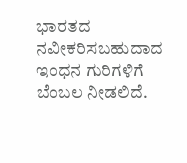ಭಾರತದ ನವೀಕರಿಸಬಹುದಾದ ಇಂಧನ ಗುರಿಗಳಿಗೆ ಬೆಂಬಲ ನೀಡಲಿದೆ.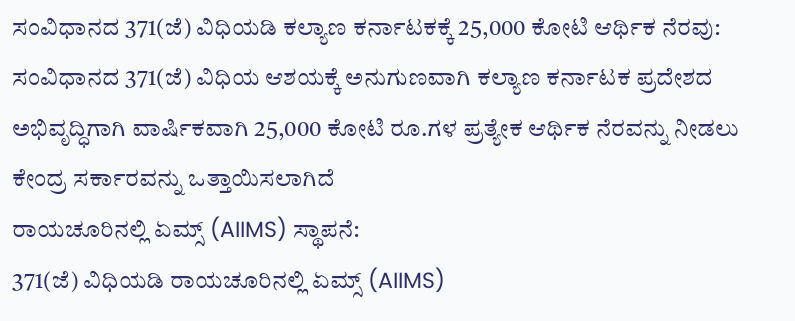ಸಂವಿಧಾನದ 371(ಜೆ) ವಿಧಿಯಡಿ ಕಲ್ಯಾಣ ಕರ್ನಾಟಕಕ್ಕೆ 25,000 ಕೋಟಿ ಆರ್ಥಿಕ ನೆರವು: ಸಂವಿಧಾನದ 371(ಜೆ) ವಿಧಿಯ ಆಶಯಕ್ಕೆ ಅನುಗುಣವಾಗಿ ಕಲ್ಯಾಣ ಕರ್ನಾಟಕ ಪ್ರದೇಶದ ಅಭಿವೃದ್ಧಿಗಾಗಿ ವಾರ್ಷಿಕವಾಗಿ 25,000 ಕೋಟಿ ರೂ.ಗಳ ಪ್ರತ್ಯೇಕ ಆರ್ಥಿಕ ನೆರವನ್ನು ನೀಡಲು ಕೇಂದ್ರ ಸರ್ಕಾರವನ್ನು ಒತ್ತಾಯಿಸಲಾಗಿದೆ
ರಾಯಚೂರಿನಲ್ಲಿ ಏಮ್ಸ್ (AIIMS) ಸ್ಥಾಪನೆ:
371(ಜೆ) ವಿಧಿಯಡಿ ರಾಯಚೂರಿನಲ್ಲಿ ಏಮ್ಸ್ (AIIMS)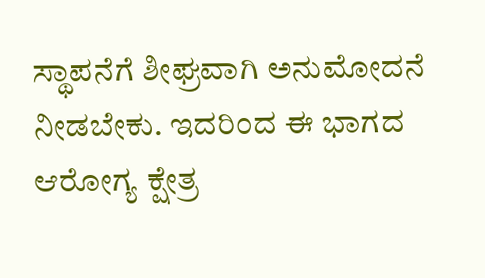ಸ್ಥಾಪನೆಗೆ ಶೀಘ್ರವಾಗಿ ಅನುಮೋದನೆ ನೀಡಬೇಕು. ಇದರಿಂದ ಈ ಭಾಗದ ಆರೋಗ್ಯ ಕ್ಷೇತ್ರ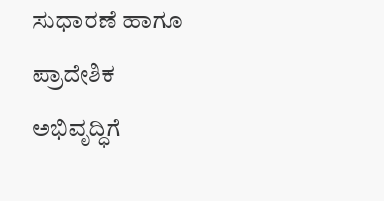ಸುಧಾರಣೆ ಹಾಗೂ ಪ್ರಾದೇಶಿಕ ಅಭಿವೃದ್ಧಿಗೆ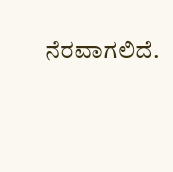ನೆರವಾಗಲಿದೆ.